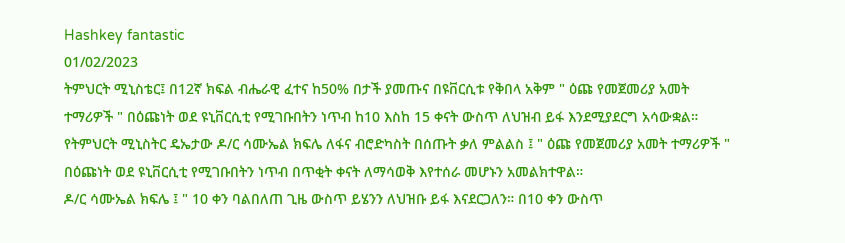Hashkey fantastic
01/02/2023
ትምህርት ሚኒስቴር፤ በ12ኛ ክፍል ብሔራዊ ፈተና ከ50% በታች ያመጡና በዩቨርሲቱ የቅበላ አቅም " ዕጩ የመጀመሪያ አመት ተማሪዎች " በዕጩነት ወደ ዩኒቨርሲቲ የሚገቡበትን ነጥብ ከ10 እስከ 15 ቀናት ውስጥ ለህዝብ ይፋ እንደሚያደርግ አሳውቋል።
የትምህርት ሚኒስትር ዴኤታው ዶ/ር ሳሙኤል ክፍሌ ለፋና ብሮድካስት በሰጡት ቃለ ምልልስ ፤ " ዕጩ የመጀመሪያ አመት ተማሪዎች " በዕጩነት ወደ ዩኒቨርሲቲ የሚገቡበትን ነጥብ በጥቂት ቀናት ለማሳወቅ እየተሰራ መሆኑን አመልክተዋል።
ዶ/ር ሳሙኤል ክፍሌ ፤ " 10 ቀን ባልበለጠ ጊዜ ውስጥ ይሄንን ለህዝቡ ይፋ እናደርጋለን። በ10 ቀን ውስጥ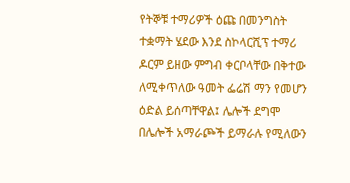የትኞቹ ተማሪዎች ዕጩ በመንግስት ተቋማት ሄደው እንደ ስኮላርሺፕ ተማሪ ዶርም ይዘው ምግብ ቀርቦላቸው በቅተው ለሚቀጥለው ዓመት ፌሬሽ ማን የመሆን ዕድል ይሰጣቸዋል፤ ሌሎች ደግሞ በሌሎች አማራጮች ይማራሉ የሚለውን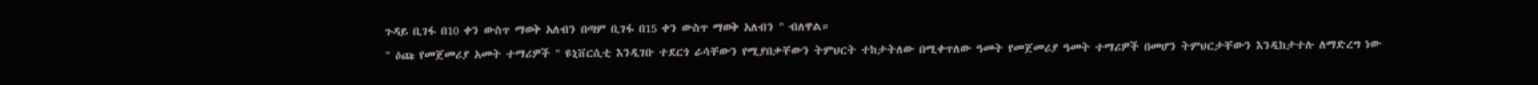ጉዳይ ቢገፋ በ10 ቀን ውስጥ ማወቅ አለብን በጣም ቢገፋ በ15 ቀን ውስጥ ማወቅ አለብን " ብለዋል።
" ዕጩ የመጀመሪያ አመት ተማሪዎች " ዩኒቨርሲቲ እንዲገቡ ተደርጎ ራሳቸውን የሚያበቃቸውን ትምህርት ተከታትለው በሚቀጥለው ዓመት የመጀመሪያ ዓመት ተማሪዎች በመሆን ትምህርታቸውን እንዲከታተሉ ለማድረግ ነው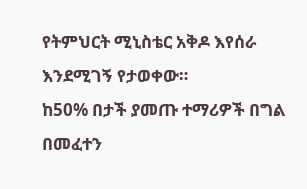የትምህርት ሚኒስቴር አቅዶ እየሰራ እንደሚገኝ የታወቀው።
ከ50% በታች ያመጡ ተማሪዎች በግል በመፈተን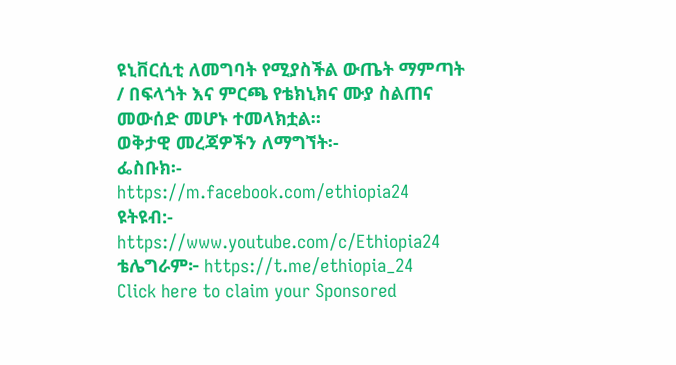ዩኒቨርሲቲ ለመግባት የሚያስችል ውጤት ማምጣት / በፍላጎት እና ምርጫ የቴክኒክና ሙያ ስልጠና መውሰድ መሆኑ ተመላክቷል።
ወቅታዊ መረጃዎችን ለማግኘት፡-
ፌስቡክ፡- https://m.facebook.com/ethiopia24
ዩትዩብ:- https://www.youtube.com/c/Ethiopia24
ቴሌግራም፦ https://t.me/ethiopia_24
Click here to claim your Sponsored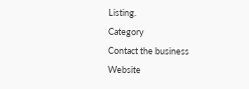Listing.
Category
Contact the business
Website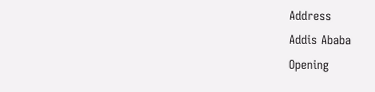Address
Addis Ababa
Opening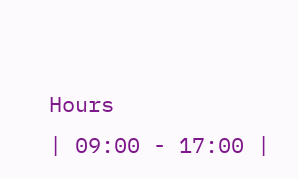Hours
| 09:00 - 17:00 |